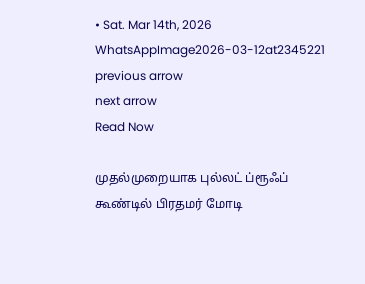• Sat. Mar 14th, 2026
WhatsAppImage2026-03-12at2345221
previous arrow
next arrow
Read Now

முதல்முறையாக புல்லட் ப்ரூஃப் கூண்டில் பிரதமர் மோடி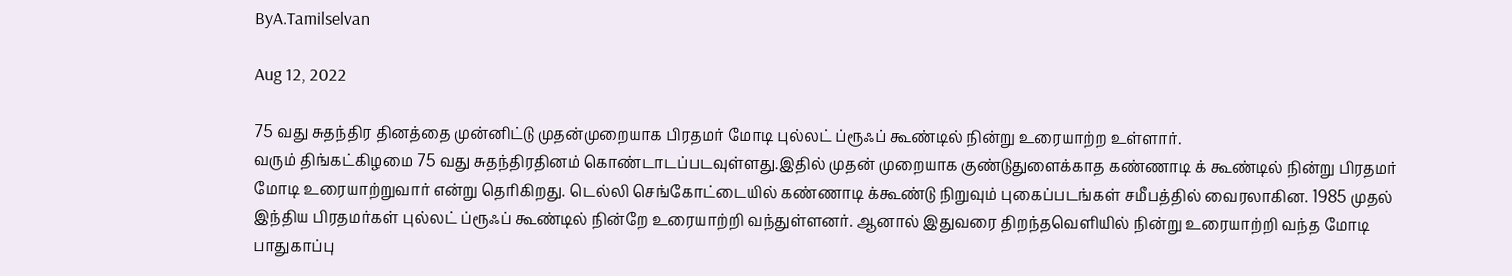ByA.Tamilselvan

Aug 12, 2022

75 வது சுதந்திர தினத்தை முன்னிட்டு முதன்முறையாக பிரதமர் மோடி புல்லட் ப்ரூஃப் கூண்டில் நின்று உரையாற்ற உள்ளார்.
வரும் திங்கட்கிழமை 75 வது சுதந்திரதினம் கொண்டாடப்படவுள்ளது.இதில் முதன் முறையாக குண்டுதுளைக்காத கண்ணாடி க் கூண்டில் நின்று பிரதமர் மோடி உரையாற்றுவார் என்று தெரிகிறது. டெல்லி செங்கோட்டையில் கண்ணாடி க்கூண்டு நிறுவும் புகைப்படங்கள் சமீபத்தில் வைரலாகின. 1985 முதல் இந்திய பிரதமர்கள் புல்லட் ப்ரூஃப் கூண்டில் நின்றே உரையாற்றி வந்துள்ளனர். ஆனால் இதுவரை திறந்தவெளியில் நின்று உரையாற்றி வந்த மோடி பாதுகாப்பு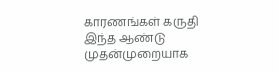காரணங்கள் கருதி இந்த ஆண்டு முதன்முறையாக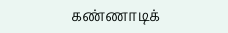கண்ணாடிக்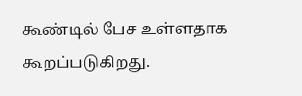கூண்டில் பேச உள்ளதாக கூறப்படுகிறது.